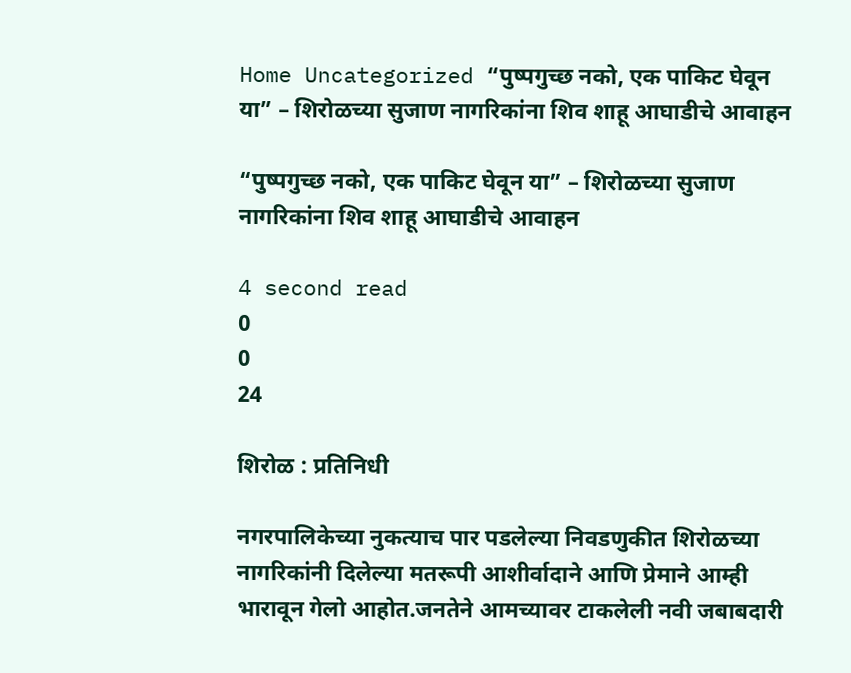Home Uncategorized “पुष्पगुच्छ नको, एक पाकिट घेवून या” – शिरोळच्या सुजाण नागरिकांना शिव शाहू आघाडीचे आवाहन

“पुष्पगुच्छ नको, एक पाकिट घेवून या” – शिरोळच्या सुजाण नागरिकांना शिव शाहू आघाडीचे आवाहन

4 second read
0
0
24

शिरोळ : प्रतिनिधी

नगरपालिकेच्या नुकत्याच पार पडलेल्या निवडणुकीत शिरोळच्या नागरिकांनी दिलेल्या मतरूपी आशीर्वादाने आणि प्रेमाने आम्ही भारावून गेलो आहोत.जनतेने आमच्यावर टाकलेली नवी जबाबदारी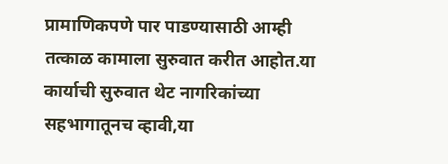प्रामाणिकपणे पार पाडण्यासाठी आम्ही तत्काळ कामाला सुरुवात करीत आहोत.या कार्याची सुरुवात थेट नागरिकांच्या सहभागातूनच व्हावी,या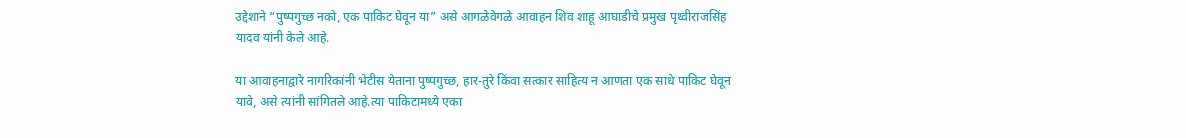उद्देशाने “पुष्पगुच्छ नको, एक पाकिट घेवून या” असे आगळेवेगळे आवाहन शिव शाहू आघाडीचे प्रमुख पृथ्वीराजसिंह यादव यांनी केले आहे.

या आवाहनाद्वारे नागरिकांनी भेटीस येताना पुष्पगुच्छ, हार-तुरे किंवा सत्कार साहित्य न आणता एक साधे पाकिट घेवून यावे, असे त्यांनी सांगितले आहे.त्या पाकिटामध्ये एका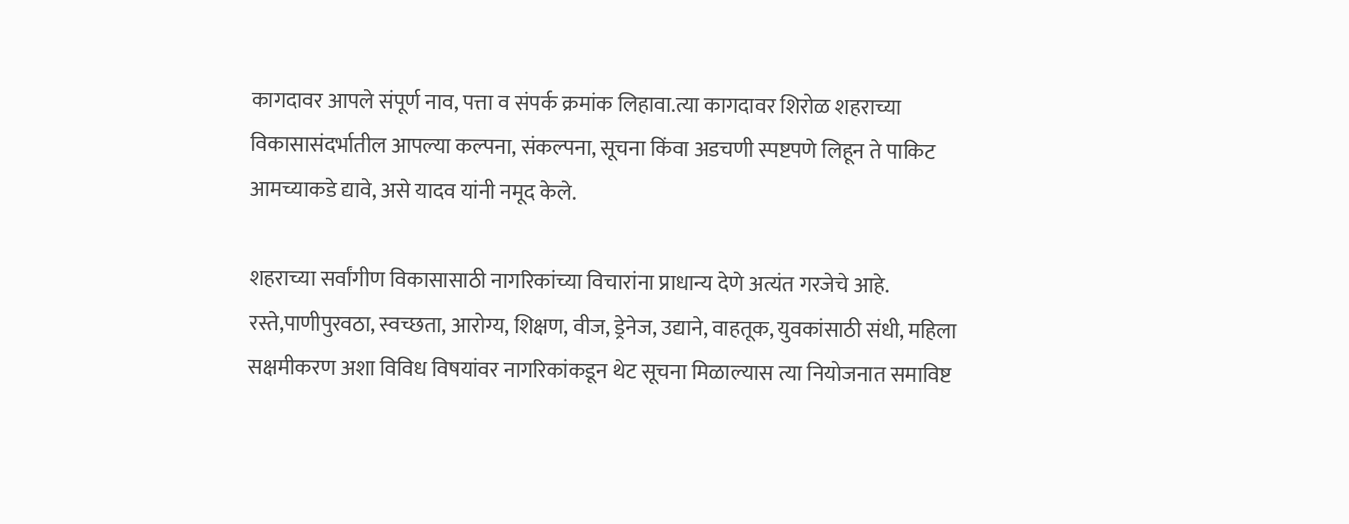कागदावर आपले संपूर्ण नाव, पत्ता व संपर्क क्रमांक लिहावा.त्या कागदावर शिरोळ शहराच्या विकासासंदर्भातील आपल्या कल्पना, संकल्पना, सूचना किंवा अडचणी स्पष्टपणे लिहून ते पाकिट आमच्याकडे द्यावे, असे यादव यांनी नमूद केले.

शहराच्या सर्वांगीण विकासासाठी नागरिकांच्या विचारांना प्राधान्य देणे अत्यंत गरजेचे आहे. रस्ते,पाणीपुरवठा, स्वच्छता, आरोग्य, शिक्षण, वीज, ड्रेनेज, उद्याने, वाहतूक, युवकांसाठी संधी, महिला सक्षमीकरण अशा विविध विषयांवर नागरिकांकडून थेट सूचना मिळाल्यास त्या नियोजनात समाविष्ट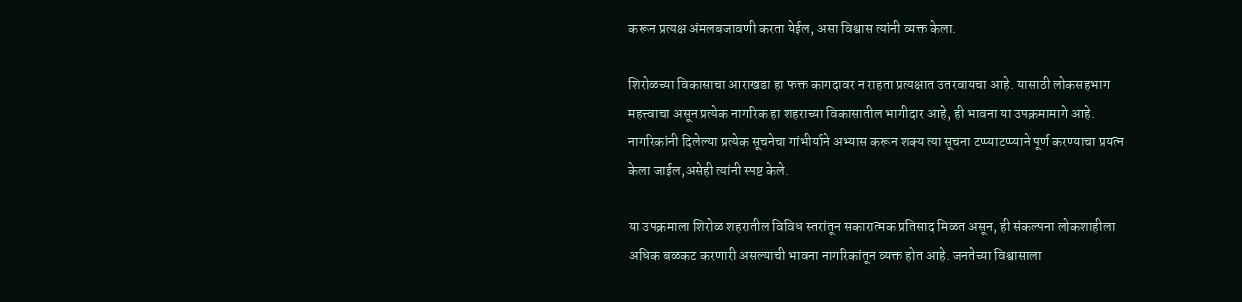करून प्रत्यक्ष अंमलबजावणी करता येईल, असा विश्वास त्यांनी व्यक्त केला.

शिरोळच्या विकासाचा आराखडा हा फक्त कागदावर न राहता प्रत्यक्षात उतरवायचा आहे. यासाठी लोकसहभाग महत्त्वाचा असून प्रत्येक नागरिक हा शहराच्या विकासातील भागीदार आहे, ही भावना या उपक्रमामागे आहे. नागरिकांनी दिलेल्या प्रत्येक सूचनेचा गांभीर्याने अभ्यास करून शक्य त्या सूचना टप्प्याटप्प्याने पूर्ण करण्याचा प्रयत्न केला जाईल,असेही त्यांनी स्पष्ट केले.

या उपक्रमाला शिरोळ शहरातील विविध स्तरांतून सकारात्मक प्रतिसाद मिळत असून, ही संकल्पना लोकशाहीला अधिक बळकट करणारी असल्याची भावना नागरिकांतून व्यक्त होत आहे. जनतेच्या विश्वासाला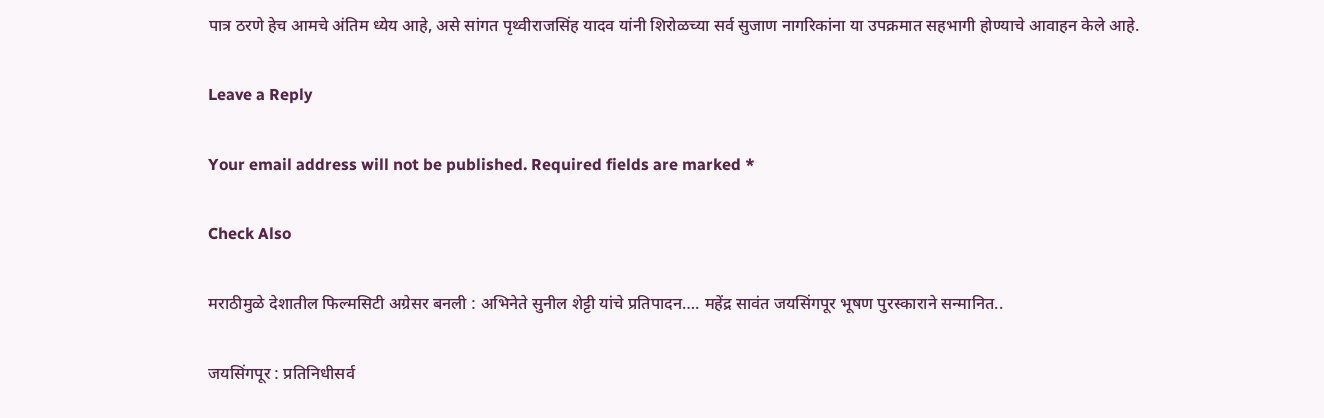पात्र ठरणे हेच आमचे अंतिम ध्येय आहे, असे सांगत पृथ्वीराजसिंह यादव यांनी शिरोळच्या सर्व सुजाण नागरिकांना या उपक्रमात सहभागी होण्याचे आवाहन केले आहे.

Leave a Reply

Your email address will not be published. Required fields are marked *

Check Also

मराठीमुळे देशातील फिल्मसिटी अग्रेसर बनली : अभिनेते सुनील शेट्टी यांचे प्रतिपादन…. महेंद्र सावंत जयसिंगपूर भूषण पुरस्काराने सन्मानित..

जयसिंगपूर : प्रतिनिधीसर्व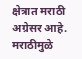क्षेत्रात मराठी अग्रेसर आहे. मराठीमुळे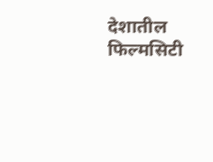देशातील फिल्मसिटी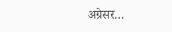अग्रेसर…